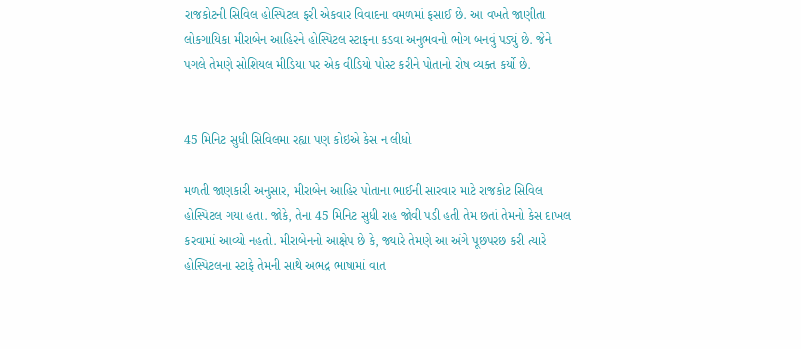રાજકોટની સિવિલ હોસ્પિટલ ફરી એકવાર વિવાદના વમળમાં ફસાઈ છે. આ વખતે જાણીતા લોકગાયિકા મીરાબેન આહિરને હોસ્પિટલ સ્ટાફના કડવા અનુભવનો ભોગ બનવું પડ્યું છે. જેને પગલે તેમણે સોશિયલ મીડિયા પર એક વીડિયો પોસ્ટ કરીને પોતાનો રોષ વ્યક્ત કર્યો છે.


45 મિનિટ સુધી સિવિલમા રહ્યા પણ કોઇએ કેસ ન લીધો

મળતી જાણકારી અનુસાર, મીરાબેન આહિર પોતાના ભાઈની સારવાર માટે રાજકોટ સિવિલ હોસ્પિટલ ગયા હતા. જોકે, તેના 45 મિનિટ સુધી રાહ જોવી પડી હતી તેમ છતાં તેમનો કેસ દાખલ કરવામાં આવ્યો નહતો. મીરાબેનનો આક્ષેપ છે કે, જ્યારે તેમણે આ અંગે પૂછપરછ કરી ત્યારે હોસ્પિટલના સ્ટાફે તેમની સાથે અભદ્ર ભાષામાં વાત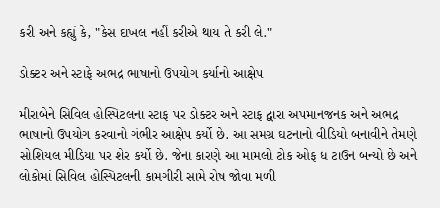કરી અને કહ્યું કે, "કેસ દાખલ નહીં કરીએ થાય તે કરી લે."

ડોક્ટર અને સ્ટાફે અભદ્ર ભાષાનો ઉપયોગ કર્યાનો આક્ષેપ

મીરાબેને સિવિલ હોસ્પિટલના સ્ટાફ પર ડોક્ટર અને સ્ટાફ દ્વારા અપમાનજનક અને અભદ્ર ભાષાનો ઉપયોગ કરવાનો ગંભીર આક્ષેપ કર્યો છે. આ સમગ્ર ઘટનાનો વીડિયો બનાવીને તેમણે સોશિયલ મીડિયા પર શેર કર્યો છે. જેના કારણે આ મામલો ટોક ઓફ ધ ટાઉન બન્યો છે અને લોકોમાં સિવિલ હોસ્પિટલની કામગીરી સામે રોષ જોવા મળી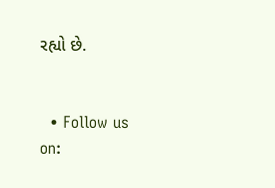રહ્યો છે.


  • Follow us on: